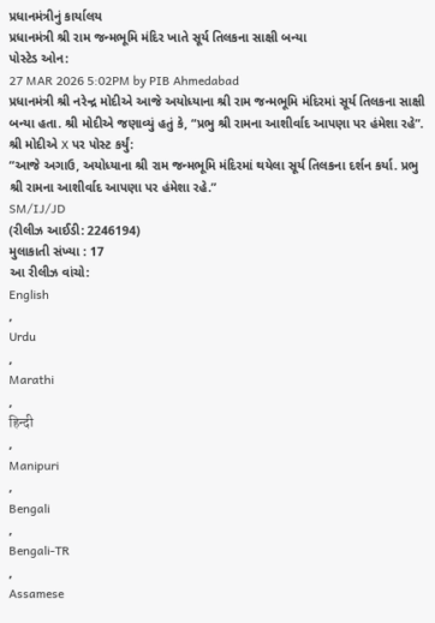પ્રધાનમંત્રીનું કાર્યાલય
પ્રધાનમંત્રી શ્રી રામ જન્મભૂમિ મંદિર ખાતે સૂર્ય તિલકના સાક્ષી બન્યા
પોસ્ટેડ ઓન:
27 MAR 2026 5:02PM by PIB Ahmedabad
પ્રધાનમંત્રી શ્રી નરેન્દ્ર મોદીએ આજે અયોધ્યાના શ્રી રામ જન્મભૂમિ મંદિરમાં સૂર્ય તિલકના સાક્ષી બન્યા હતા. શ્રી મોદીએ જણાવ્યું હતું કે, “પ્રભુ શ્રી રામના આશીર્વાદ આપણા પર હંમેશા રહે”.
શ્રી મોદીએ X પર પોસ્ટ કર્યું:
“આજે અગાઉ, અયોધ્યાના શ્રી રામ જન્મભૂમિ મંદિરમાં થયેલા સૂર્ય તિલકના દર્શન કર્યા. પ્રભુ શ્રી રામના આશીર્વાદ આપણા પર હંમેશા રહે.”
SM/IJ/JD
(રીલીઝ આઈડી: 2246194)
મુલાકાતી સંખ્યા : 17
આ રીલીઝ વાંચો:
English
,
Urdu
,
Marathi
,
हिन्दी
,
Manipuri
,
Bengali
,
Bengali-TR
,
Assamese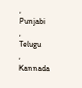,
Punjabi
,
Telugu
,
Kannada